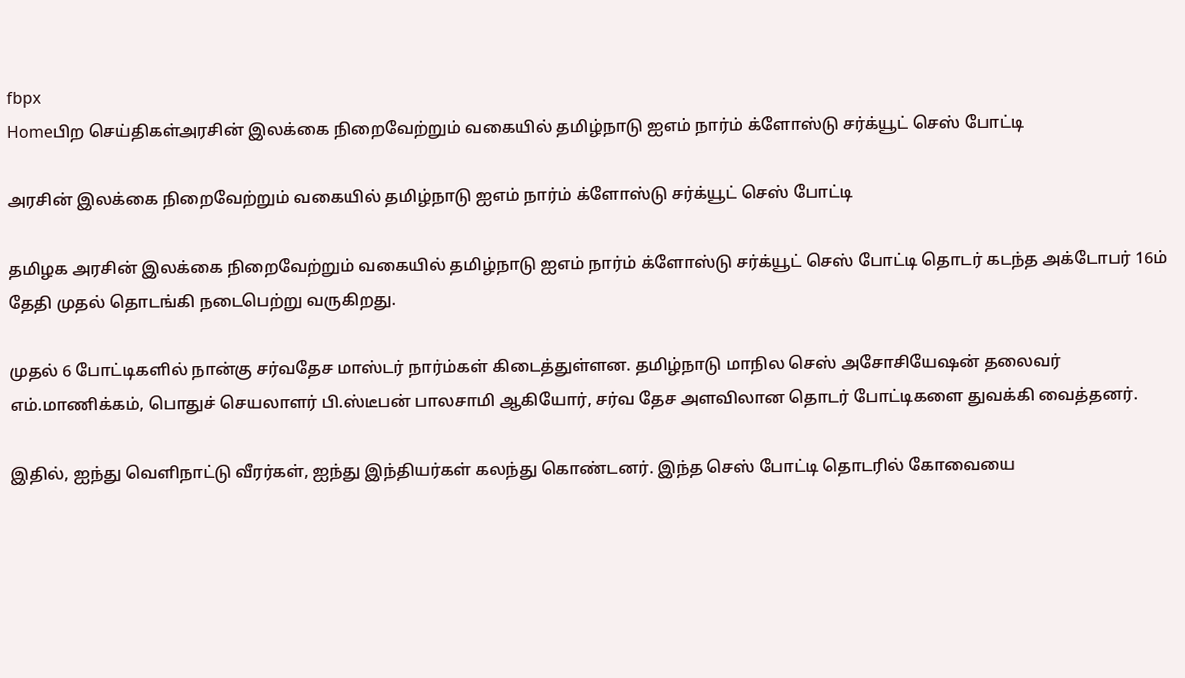fbpx
Homeபிற செய்திகள்அரசின் இலக்கை நிறைவேற்றும் வகையில் தமிழ்நாடு ஐஎம் நார்ம் க்ளோஸ்டு சர்க்யூட் செஸ் போட்டி

அரசின் இலக்கை நிறைவேற்றும் வகையில் தமிழ்நாடு ஐஎம் நார்ம் க்ளோஸ்டு சர்க்யூட் செஸ் போட்டி

தமிழக அரசின் இலக்கை நிறைவேற்றும் வகையில் தமிழ்நாடு ஐஎம் நார்ம் க்ளோஸ்டு சர்க்யூட் செஸ் போட்டி தொடர் கடந்த அக்டோபர் 16ம் தேதி முதல் தொடங்கி நடைபெற்று வருகிறது.

முதல் 6 போட்டிகளில் நான்கு சர்வதேச மாஸ்டர் நார்ம்கள் கிடைத்துள்ளன. தமிழ்நாடு மாநில செஸ் அசோசியேஷன் தலைவர் எம்.மாணிக்கம், பொதுச் செயலாளர் பி.ஸ்டீபன் பாலசாமி ஆகியோர், சர்வ தேச அளவிலான தொடர் போட்டிகளை துவக்கி வைத்தனர்.

இதில், ஐந்து வெளிநாட்டு வீரர்கள், ஐந்து இந்தியர்கள் கலந்து கொண்டனர். இந்த செஸ் போட்டி தொடரில் கோவையை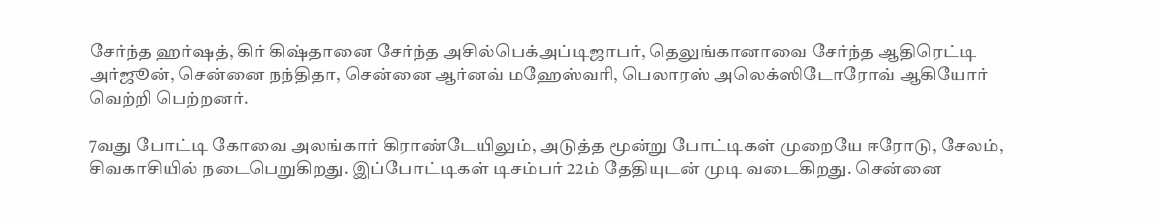சேர்ந்த ஹர்ஷத், கிர் கிஷ்தானை சேர்ந்த அசில்பெக்அப்டிஜாபர், தெலுங்கானாவை சேர்ந்த ஆதிரெட்டி அர்ஜூன், சென்னை நந்திதா, சென்னை ஆர்னவ் மஹேஸ்வரி, பெலாரஸ் அலெக்ஸிடோரோவ் ஆகியோர் வெற்றி பெற்றனர்.

7வது போட்டி கோவை அலங்கார் கிராண்டேயிலும், அடுத்த மூன்று போட்டிகள் முறையே ஈரோடு, சேலம், சிவகாசியில் நடைபெறுகிறது. இப்போட்டிகள் டிசம்பர் 22ம் தேதியுடன் முடி வடைகிறது. சென்னை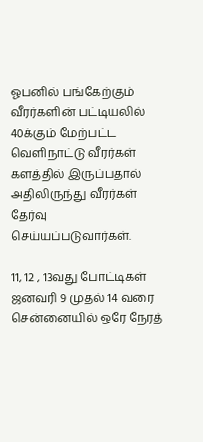ஓபனில் பங்கேற்கும் வீரர்களின் பட்டியலில் 40க்கும் மேற்பட்ட வெளிநாட்டு வீரர்கள் களத்தில் இருப்பதால் அதிலிருந்து வீரர்கள் தேர்வு செய்யப்படுவார்கள்.

11, 12 , 13வது போட்டிகள் ஜனவரி 9 முதல் 14 வரை சென்னையில் ஒரே நேரத்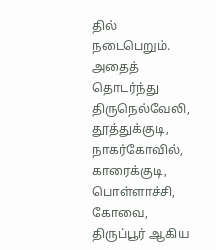தில் நடைபெறும். அதைத் தொடர்ந்து திருநெல்வேலி, தூத்துக்குடி, நாகர்கோவில், காரைக்குடி, பொள்ளாச்சி, கோவை, திருப்பூர் ஆகிய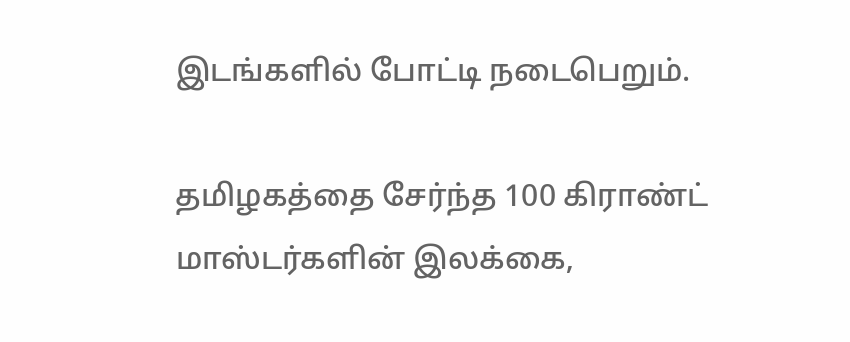இடங்களில் போட்டி நடைபெறும்.

தமிழகத்தை சேர்ந்த 100 கிராண்ட் மாஸ்டர்களின் இலக்கை,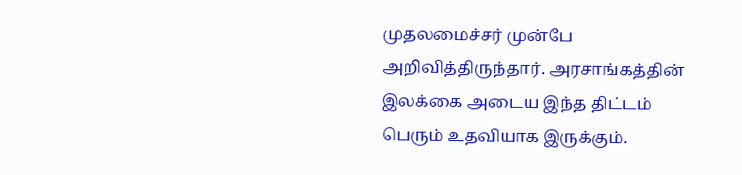முதலமைச்சர் முன்பே அறிவித்திருந்தார். அரசாங்கத்தின் இலக்கை அடைய இந்த திட்டம் பெரும் உதவியாக இருக்கும்.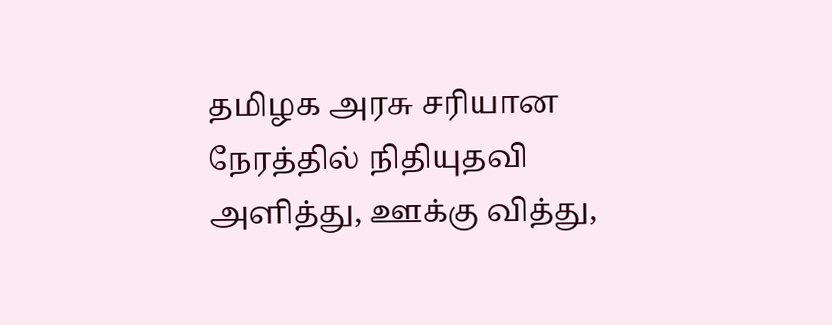தமிழக அரசு சரியான நேரத்தில் நிதியுதவி அளித்து, ஊக்கு வித்து,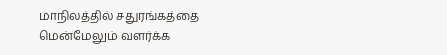மாநிலத்தில் சதுரங்கத்தை மென்மேலும் வளர்க்க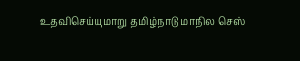உதவிசெய்யுமாறு தமிழ்நாடு மாநில செஸ்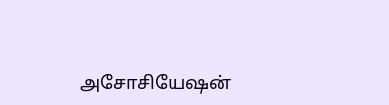அசோசியேஷன்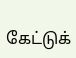கேட்டுக்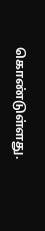கொண்டுள்ளது.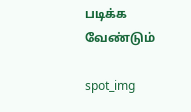படிக்க வேண்டும்

spot_img